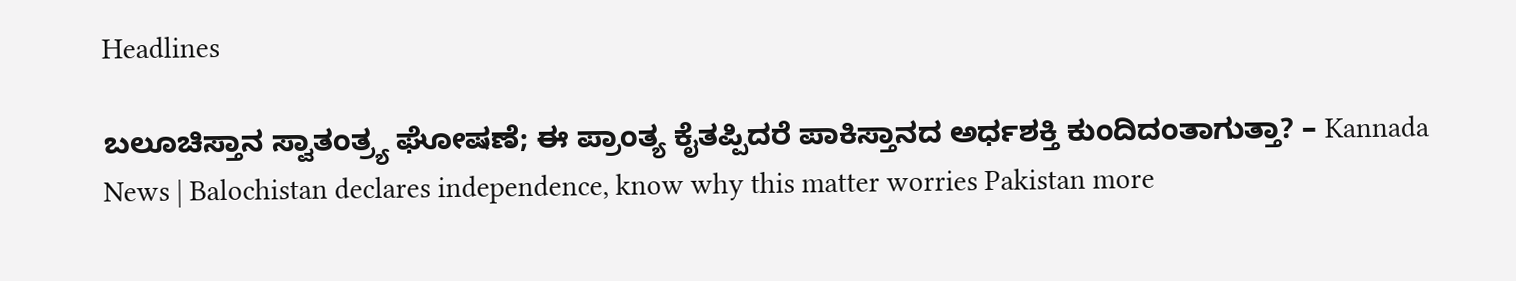Headlines

ಬಲೂಚಿಸ್ತಾನ ಸ್ವಾತಂತ್ರ್ಯ ಘೋಷಣೆ; ಈ ಪ್ರಾಂತ್ಯ ಕೈತಪ್ಪಿದರೆ ಪಾಕಿಸ್ತಾನದ ಅರ್ಧಶಕ್ತಿ ಕುಂದಿದಂತಾಗುತ್ತಾ? – Kannada News | Balochistan declares independence, know why this matter worries Pakistan more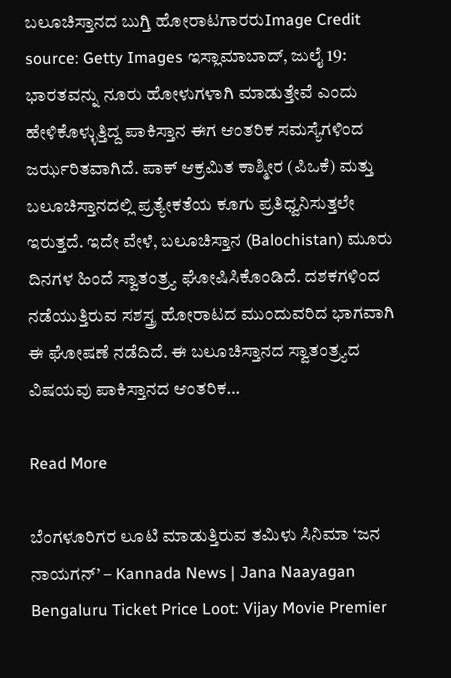ಬಲೂಚಿಸ್ತಾನದ ಬುಗ್ತಿ ಹೋರಾಟಗಾರರುImage Credit source: Getty Images ಇಸ್ಲಾಮಾಬಾದ್, ಜುಲೈ 19: ಭಾರತವನ್ನು ನೂರು ಹೋಳುಗಳಾಗಿ ಮಾಡುತ್ತೇವೆ ಎಂದು ಹೇಳಿಕೊಳ್ಳುತ್ತಿದ್ದ ಪಾಕಿಸ್ತಾನ ಈಗ ಆಂತರಿಕ ಸಮಸ್ಯೆಗಳಿಂದ ಜರ್ಝರಿತವಾಗಿದೆ. ಪಾಕ್ ಆಕ್ರಮಿತ ಕಾಶ್ಮೀರ (ಪಿಒಕೆ) ಮತ್ತು ಬಲೂಚಿಸ್ತಾನದಲ್ಲಿ ಪ್ರತ್ಯೇಕತೆಯ ಕೂಗು ಪ್ರತಿಧ್ವನಿಸುತ್ತಲೇ ಇರುತ್ತದೆ. ಇದೇ ವೇಳೆ, ಬಲೂಚಿಸ್ತಾನ (Balochistan) ಮೂರು ದಿನಗಳ ಹಿಂದೆ ಸ್ವಾತಂತ್ರ್ಯ ಘೋಷಿಸಿಕೊಂಡಿದೆ. ದಶಕಗಳಿಂದ ನಡೆಯುತ್ತಿರುವ ಸಶಸ್ತ್ರ ಹೋರಾಟದ ಮುಂದುವರಿದ ಭಾಗವಾಗಿ ಈ ಘೋಷಣೆ ನಡೆದಿದೆ. ಈ ಬಲೂಚಿಸ್ತಾನದ ಸ್ವಾತಂತ್ರ್ಯದ ವಿಷಯವು ಪಾಕಿಸ್ತಾನದ ಆಂತರಿಕ…

Read More

ಬೆಂಗಳೂರಿಗರ ಲೂಟಿ ಮಾಡುತ್ತಿರುವ ತಮಿಳು ಸಿನಿಮಾ ‘ಜನ ನಾಯಗನ್’ – Kannada News | Jana Naayagan Bengaluru Ticket Price Loot: Vijay Movie Premier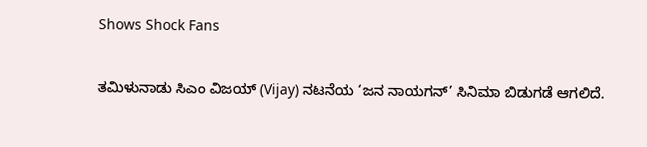Shows Shock Fans

ತಮಿಳುನಾಡು ಸಿಎಂ ವಿಜಯ್ (Vijay) ನಟನೆಯ ‘ಜನ ನಾಯಗನ್’ ಸಿನಿಮಾ ಬಿಡುಗಡೆ ಆಗಲಿದೆ.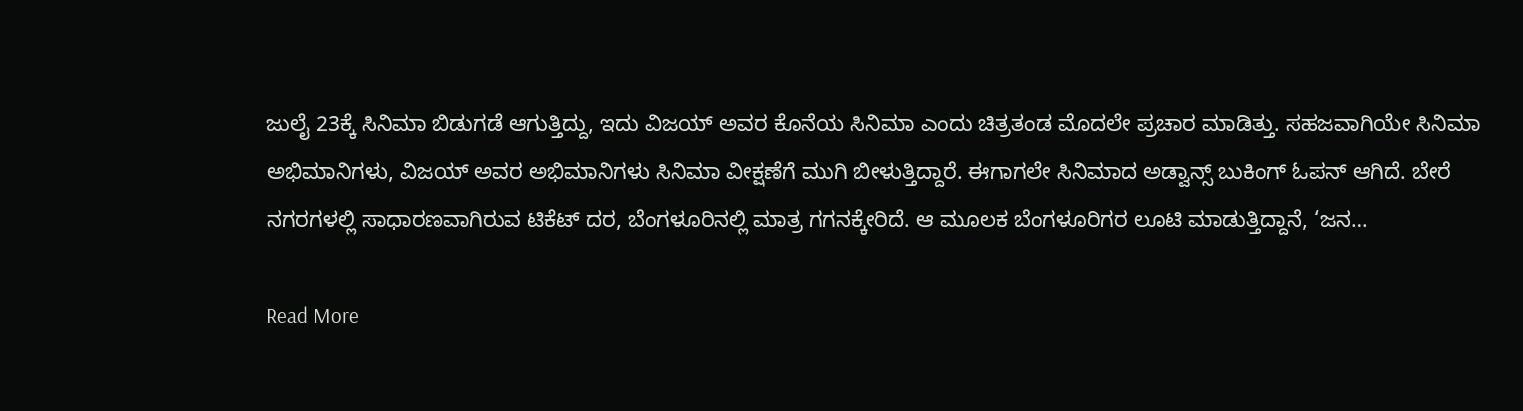ಜುಲೈ 23ಕ್ಕೆ ಸಿನಿಮಾ ಬಿಡುಗಡೆ ಆಗುತ್ತಿದ್ದು, ಇದು ವಿಜಯ್ ಅವರ ಕೊನೆಯ ಸಿನಿಮಾ ಎಂದು ಚಿತ್ರತಂಡ ಮೊದಲೇ ಪ್ರಚಾರ ಮಾಡಿತ್ತು. ಸಹಜವಾಗಿಯೇ ಸಿನಿಮಾ ಅಭಿಮಾನಿಗಳು, ವಿಜಯ್ ಅವರ ಅಭಿಮಾನಿಗಳು ಸಿನಿಮಾ ವೀಕ್ಷಣೆಗೆ ಮುಗಿ ಬೀಳುತ್ತಿದ್ದಾರೆ. ಈಗಾಗಲೇ ಸಿನಿಮಾದ ಅಡ್ವಾನ್ಸ್ ಬುಕಿಂಗ್ ಓಪನ್ ಆಗಿದೆ. ಬೇರೆ ನಗರಗಳಲ್ಲಿ ಸಾಧಾರಣವಾಗಿರುವ ಟಿಕೆಟ್ ದರ, ಬೆಂಗಳೂರಿನಲ್ಲಿ ಮಾತ್ರ ಗಗನಕ್ಕೇರಿದೆ. ಆ ಮೂಲಕ ಬೆಂಗಳೂರಿಗರ ಲೂಟಿ ಮಾಡುತ್ತಿದ್ದಾನೆ, ‘ಜನ…

Read More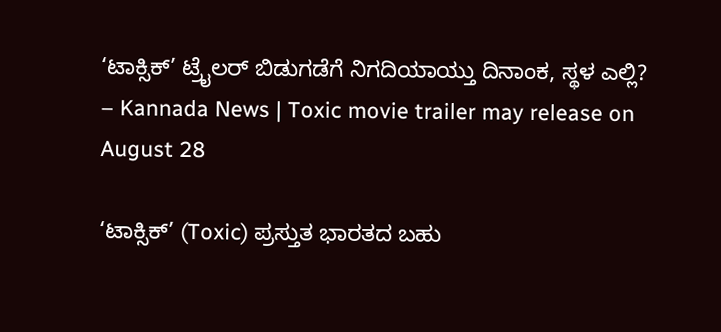‘ಟಾಕ್ಸಿಕ್’ ಟ್ರೈಲರ್ ಬಿಡುಗಡೆಗೆ ನಿಗದಿಯಾಯ್ತು ದಿನಾಂಕ, ಸ್ಥಳ ಎಲ್ಲಿ? – Kannada News | Toxic movie trailer may release on August 28

‘ಟಾಕ್ಸಿಕ್’ (Toxic) ಪ್ರಸ್ತುತ ಭಾರತದ ಬಹು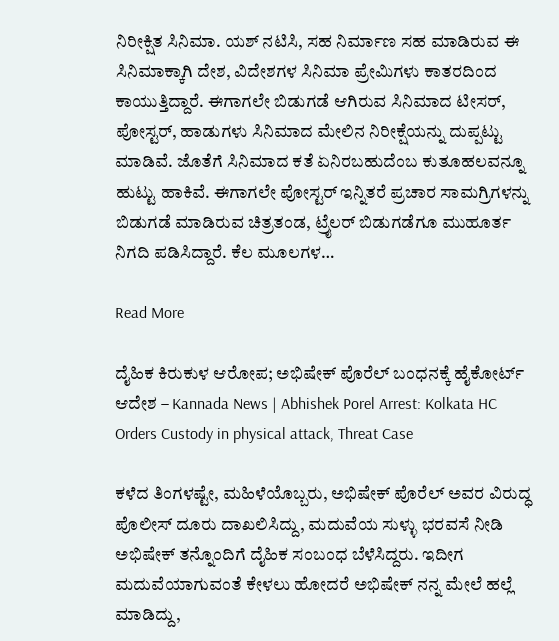ನಿರೀಕ್ಷಿತ ಸಿನಿಮಾ. ಯಶ್ ನಟಿಸಿ, ಸಹ ನಿರ್ಮಾಣ ಸಹ ಮಾಡಿರುವ ಈ ಸಿನಿಮಾಕ್ಕಾಗಿ ದೇಶ, ವಿದೇಶಗಳ ಸಿನಿಮಾ ಪ್ರೇಮಿಗಳು ಕಾತರದಿಂದ ಕಾಯುತ್ತಿದ್ದಾರೆ. ಈಗಾಗಲೇ ಬಿಡುಗಡೆ ಆಗಿರುವ ಸಿನಿಮಾದ ಟೀಸರ್, ಪೋಸ್ಟರ್, ಹಾಡುಗಳು ಸಿನಿಮಾದ ಮೇಲಿನ ನಿರೀಕ್ಷೆಯನ್ನು ದುಪ್ಪಟ್ಟು ಮಾಡಿವೆ. ಜೊತೆಗೆ ಸಿನಿಮಾದ ಕತೆ ಏನಿರಬಹುದೆಂಬ ಕುತೂಹಲವನ್ನೂ ಹುಟ್ಟು ಹಾಕಿವೆ. ಈಗಾಗಲೇ ಪೋಸ್ಟರ್ ಇನ್ನಿತರೆ ಪ್ರಚಾರ ಸಾಮಗ್ರಿಗಳನ್ನು ಬಿಡುಗಡೆ ಮಾಡಿರುವ ಚಿತ್ರತಂಡ, ಟ್ರೈಲರ್ ಬಿಡುಗಡೆಗೂ ಮುಹೂರ್ತ ನಿಗದಿ ಪಡಿಸಿದ್ದಾರೆ. ಕೆಲ ಮೂಲಗಳ…

Read More

ದೈಹಿಕ ಕಿರುಕುಳ ಆರೋಪ; ಅಭಿಷೇಕ್ ಪೊರೆಲ್ ಬಂಧನಕ್ಕೆ ಹೈಕೋರ್ಟ್ ಆದೇಶ – Kannada News | Abhishek Porel Arrest: Kolkata HC Orders Custody in physical attack, Threat Case

ಕಳೆದ ತಿಂಗಳಷ್ಟೇ, ಮಹಿಳೆಯೊಬ್ಬರು, ಅಭಿಷೇಕ್ ಪೊರೆಲ್ ಅವರ ವಿರುದ್ಧ ಪೊಲೀಸ್ ದೂರು ದಾಖಲಿಸಿದ್ದು, ಮದುವೆಯ ಸುಳ್ಳು ಭರವಸೆ ನೀಡಿ ಅಭಿಷೇಕ್ ತನ್ನೊಂದಿಗೆ ದೈಹಿಕ ಸಂಬಂಧ ಬೆಳೆಸಿದ್ದರು. ಇದೀಗ ಮದುವೆಯಾಗುವಂತೆ ಕೇಳಲು ಹೋದರೆ ಅಭಿಷೇಕ್ ನನ್ನ ಮೇಲೆ ಹಲ್ಲೆ ಮಾಡಿದ್ದು,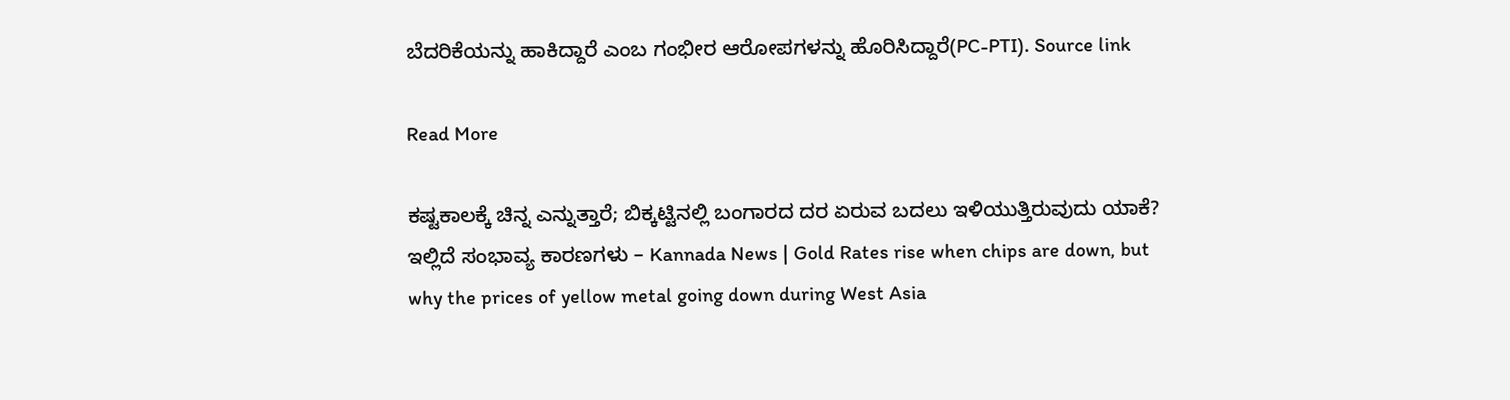ಬೆದರಿಕೆಯನ್ನು ಹಾಕಿದ್ದಾರೆ ಎಂಬ ಗಂಭೀರ ಆರೋಪಗಳನ್ನು ಹೊರಿಸಿದ್ದಾರೆ(PC-PTI). Source link

Read More

ಕಷ್ಟಕಾಲಕ್ಕೆ ಚಿನ್ನ ಎನ್ನುತ್ತಾರೆ; ಬಿಕ್ಕಟ್ಟಿನಲ್ಲಿ ಬಂಗಾರದ ದರ ಏರುವ ಬದಲು ಇಳಿಯುತ್ತಿರುವುದು ಯಾಕೆ? ಇಲ್ಲಿದೆ ಸಂಭಾವ್ಯ ಕಾರಣಗಳು – Kannada News | Gold Rates rise when chips are down, but why the prices of yellow metal going down during West Asia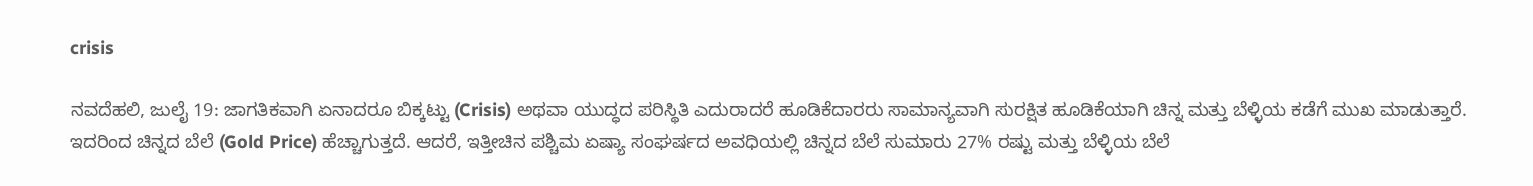crisis

ನವದೆಹಲಿ, ಜುಲೈ 19: ಜಾಗತಿಕವಾಗಿ ಏನಾದರೂ ಬಿಕ್ಕಟ್ಟು (Crisis) ಅಥವಾ ಯುದ್ಧದ ಪರಿಸ್ಥಿತಿ ಎದುರಾದರೆ ಹೂಡಿಕೆದಾರರು ಸಾಮಾನ್ಯವಾಗಿ ಸುರಕ್ಷಿತ ಹೂಡಿಕೆಯಾಗಿ ಚಿನ್ನ ಮತ್ತು ಬೆಳ್ಳಿಯ ಕಡೆಗೆ ಮುಖ ಮಾಡುತ್ತಾರೆ. ಇದರಿಂದ ಚಿನ್ನದ ಬೆಲೆ (Gold Price) ಹೆಚ್ಚಾಗುತ್ತದೆ. ಆದರೆ, ಇತ್ತೀಚಿನ ಪಶ್ಚಿಮ ಏಷ್ಯಾ ಸಂಘರ್ಷದ ಅವಧಿಯಲ್ಲಿ ಚಿನ್ನದ ಬೆಲೆ ಸುಮಾರು 27% ರಷ್ಟು ಮತ್ತು ಬೆಳ್ಳಿಯ ಬೆಲೆ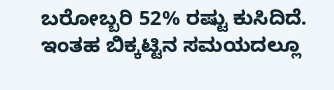ಬರೋಬ್ಬರಿ 52% ರಷ್ಟು ಕುಸಿದಿದೆ. ಇಂತಹ ಬಿಕ್ಕಟ್ಟಿನ ಸಮಯದಲ್ಲೂ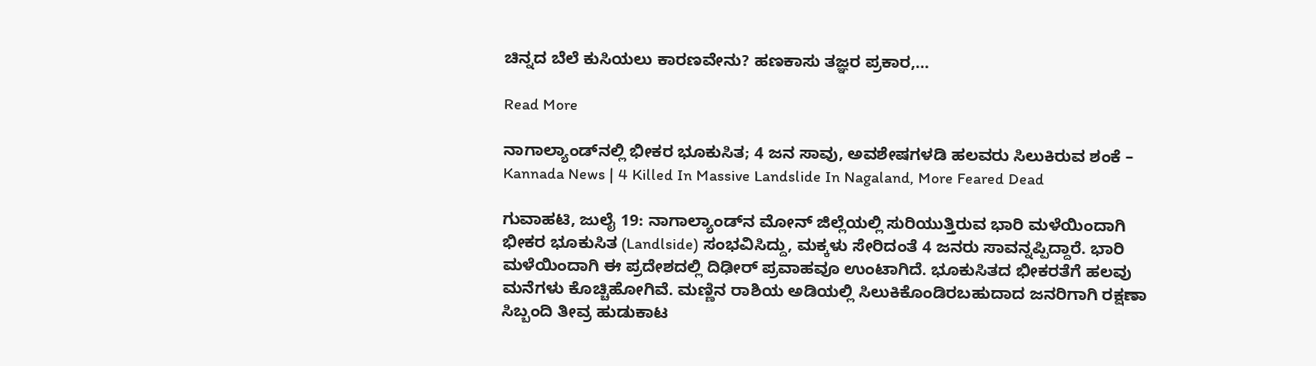ಚಿನ್ನದ ಬೆಲೆ ಕುಸಿಯಲು ಕಾರಣವೇನು? ಹಣಕಾಸು ತಜ್ಞರ ಪ್ರಕಾರ,…

Read More

ನಾಗಾಲ್ಯಾಂಡ್‌ನಲ್ಲಿ ಭೀಕರ ಭೂಕುಸಿತ; 4 ಜನ ಸಾವು, ಅವಶೇಷಗಳಡಿ ಹಲವರು ಸಿಲುಕಿರುವ ಶಂಕೆ – Kannada News | 4 Killed In Massive Landslide In Nagaland, More Feared Dead

ಗುವಾಹಟಿ, ಜುಲೈ 19: ನಾಗಾಲ್ಯಾಂಡ್‌ನ ಮೋನ್ ಜಿಲ್ಲೆಯಲ್ಲಿ ಸುರಿಯುತ್ತಿರುವ ಭಾರಿ ಮಳೆಯಿಂದಾಗಿ ಭೀಕರ ಭೂಕುಸಿತ (Landlside) ಸಂಭವಿಸಿದ್ದು, ಮಕ್ಕಳು ಸೇರಿದಂತೆ 4 ಜನರು ಸಾವನ್ನಪ್ಪಿದ್ದಾರೆ. ಭಾರಿ ಮಳೆಯಿಂದಾಗಿ ಈ ಪ್ರದೇಶದಲ್ಲಿ ದಿಢೀರ್ ಪ್ರವಾಹವೂ ಉಂಟಾಗಿದೆ. ಭೂಕುಸಿತದ ಭೀಕರತೆಗೆ ಹಲವು ಮನೆಗಳು ಕೊಚ್ಚಿಹೋಗಿವೆ. ಮಣ್ಣಿನ ರಾಶಿಯ ಅಡಿಯಲ್ಲಿ ಸಿಲುಕಿಕೊಂಡಿರಬಹುದಾದ ಜನರಿಗಾಗಿ ರಕ್ಷಣಾ ಸಿಬ್ಬಂದಿ ತೀವ್ರ ಹುಡುಕಾಟ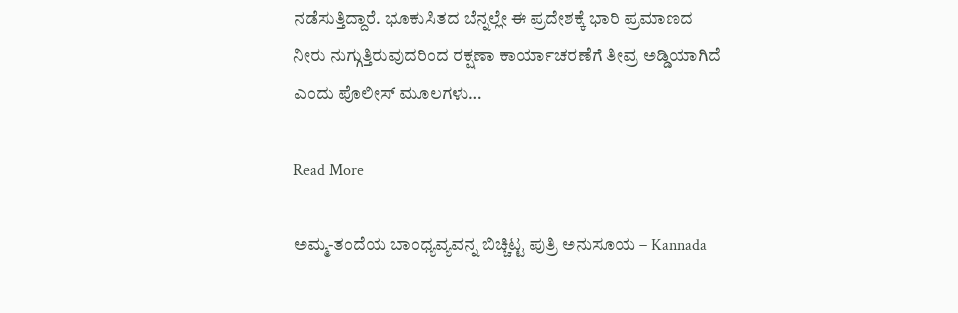ನಡೆಸುತ್ತಿದ್ದಾರೆ. ಭೂಕುಸಿತದ ಬೆನ್ನಲ್ಲೇ ಈ ಪ್ರದೇಶಕ್ಕೆ ಭಾರಿ ಪ್ರಮಾಣದ ನೀರು ನುಗ್ಗುತ್ತಿರುವುದರಿಂದ ರಕ್ಷಣಾ ಕಾರ್ಯಾಚರಣೆಗೆ ತೀವ್ರ ಅಡ್ಡಿಯಾಗಿದೆ ಎಂದು ಪೊಲೀಸ್ ಮೂಲಗಳು…

Read More

ಅಮ್ಮ-ತಂದೆಯ ಬಾಂಧ್ಯವ್ಯವನ್ನ ಬಿಚ್ಚಿಟ್ಟ ಪುತ್ರಿ ಅನುಸೂಯ – Kannada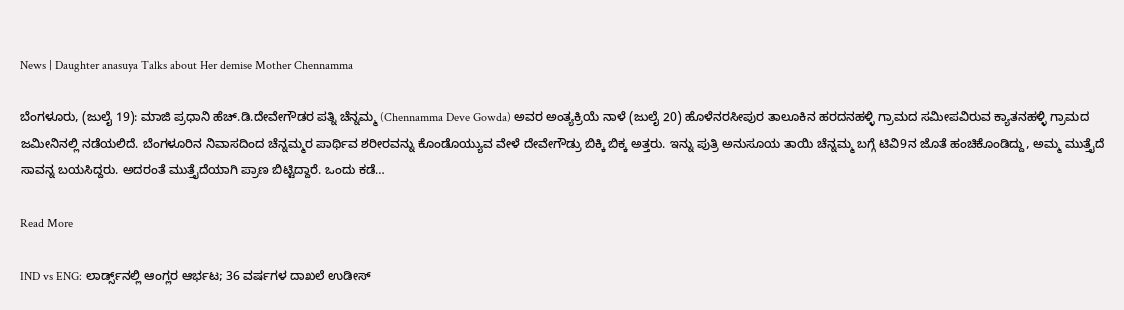News | Daughter anasuya Talks about Her demise Mother Chennamma

ಬೆಂಗಳೂರು, (ಜುಲೈ 19): ಮಾಜಿ ಪ್ರಧಾನಿ ಹೆಚ್.ಡಿ.ದೇವೇಗೌಡರ ಪತ್ನಿ ಚೆನ್ನಮ್ಮ (Chennamma Deve Gowda) ಅವರ ಅಂತ್ಯಕ್ರಿಯೆ ನಾಳೆ (ಜುಲೈ 20) ಹೊಳೆನರಸೀಪುರ ತಾಲೂಕಿನ ಹರದನಹಳ್ಳಿ ಗ್ರಾಮದ ಸಮೀಪವಿರುವ ಕ್ಯಾತನಹಳ್ಳಿ ಗ್ರಾಮದ ಜಮೀನಿನಲ್ಲಿ ನಡೆಯಲಿದೆ. ಬೆಂಗಳೂರಿನ ನಿವಾಸದಿಂದ ಚೆನ್ನಮ್ಮರ ಪಾರ್ಥಿವ ಶರೀರವನ್ನು ಕೊಂಡೊಯ್ಯುವ ವೇಳೆ ದೇವೇಗೌಡ್ರು ಬಿಕ್ಕಿ ಬಿಕ್ಕ ಅತ್ತರು. ಇನ್ನು ಪುತ್ರಿ ಅನುಸೂಯ ತಾಯಿ ಚೆನ್ನಮ್ಮ ಬಗ್ಗೆ ಟಿವಿ9ನ ಜೊತೆ ಹಂಚಿಕೊಂಡಿದ್ದು, ಅಮ್ಮ ಮುತ್ತೈದೆ ಸಾವನ್ನ ಬಯಸಿದ್ದರು. ಅದರಂತೆ ಮುತ್ತೈದೆಯಾಗಿ ಪ್ರಾಣ ಬಿಟ್ಟಿದ್ದಾರೆ. ಒಂದು ಕಡೆ…

Read More

IND vs ENG: ಲಾರ್ಡ್ಸ್‌ನಲ್ಲಿ ಆಂಗ್ಲರ ಆರ್ಭಟ; 36 ವರ್ಷಗಳ ದಾಖಲೆ ಉಡೀಸ್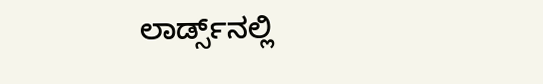ಲಾರ್ಡ್ಸ್‌ನಲ್ಲಿ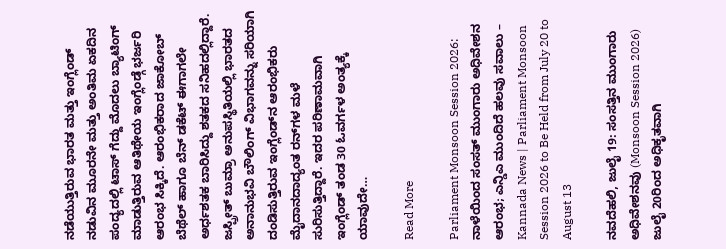ನಡೆಯುತ್ತಿರುವ ಭಾರತ ಮತ್ತು ಇಂಗ್ಲೆಂಡ್ ನಡುವಿನ ಮೂರನೇ ಮತ್ತು ಅಂತಿಮ ಏಕದಿನ ಪಂದ್ಯದಲ್ಲಿ ಟಾಸ್ ಗೆದ್ದು ಮೊದಲು ಬ್ಯಾಟಿಂಗ್‌ ಮಾಡುತ್ತಿರುವ ಆತಿಥೇಯ ಇಂಗ್ಲೆಂಡ್ಗೆ ಭರ್ಜರಿ ಆರಂಭ ಸಿಕ್ಕಿದೆ. ಆರಂಭಿಕರಾದ ಜಾಕೋಬ್ ಬೆಥೆಲ್ ಹಾಗೂ ಬೆನ್ ಡಕೆಟ್ ಈಗಾಗಲೇ ಅರ್ಧಶತಕ ಬಾರಿಸಿದ್ದು ಶತಕದ ಸನಿಹದಲ್ಲಿದ್ದಾರೆ. ಜಸ್ಪ್ರೀತ್ ಬುಮ್ರಾ ಅನುಪಸ್ಥಿತಿಯಲ್ಲಿ ಭಾರತದ ಅನಾನುಭವಿ ಬೌಲಿಂಗ್ ವಿಭಾಗವನ್ನು ಸರಿಯಾಗಿ ದಂಡಿಸುತ್ತಿರುವ ಇಂಗ್ಲೆಂಡ್‌ನ ಆರಂಭಿಕರು ಮೈದಾನದಾದ್ಯಂತ ರನ್‌ಗಳ ಮಳೆ ಸುರಿಸುತ್ತಿದ್ದಾರೆ. ಇದರ ಪರಿಣಾಮವಾಗಿ ಇಂಗ್ಲೆಂಡ್‌ ತಂಡ 30 ಓವರ್ಗಳ ಅಂತ್ಯಕ್ಕೆ ಯಾವುದೇ…

Read More

Parliament Monsoon Session 2026: ನಾಳೆಯಿಂದ ಸಂಸತ್ ಮುಂಗಾರು ಅಧಿವೇಶನ ಆರಂಭ; ಎನ್ಡಿಎ ಮುಂದಿದೆ ಹಲವು ಸವಾಲು – Kannada News | Parliament Monsoon Session 2026 to Be Held from July 20 to August 13

ನವದೆಹಲಿ, ಜುಲೈ 19: ಸಂಸತ್ತಿನ ಮುಂಗಾರು ಅಧಿವೇಶನವು (Monsoon Session 2026) ಜುಲೈ 20ರಿಂದ ಅಧಿಕೃತವಾಗಿ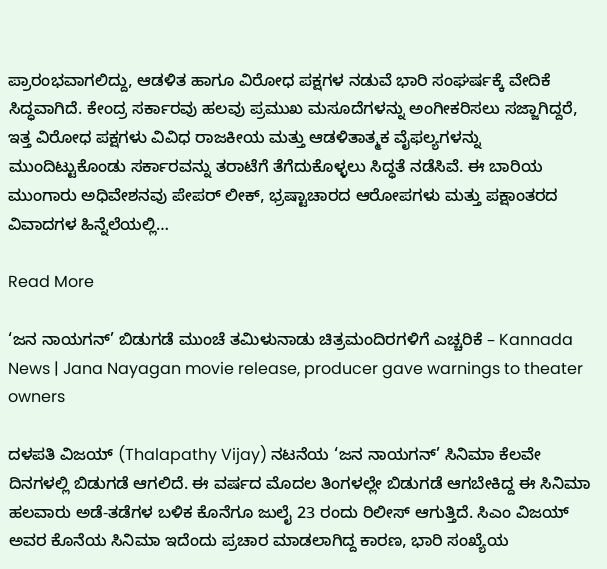ಪ್ರಾರಂಭವಾಗಲಿದ್ದು, ಆಡಳಿತ ಹಾಗೂ ವಿರೋಧ ಪಕ್ಷಗಳ ನಡುವೆ ಭಾರಿ ಸಂಘರ್ಷಕ್ಕೆ ವೇದಿಕೆ ಸಿದ್ಧವಾಗಿದೆ. ಕೇಂದ್ರ ಸರ್ಕಾರವು ಹಲವು ಪ್ರಮುಖ ಮಸೂದೆಗಳನ್ನು ಅಂಗೀಕರಿಸಲು ಸಜ್ಜಾಗಿದ್ದರೆ, ಇತ್ತ ವಿರೋಧ ಪಕ್ಷಗಳು ವಿವಿಧ ರಾಜಕೀಯ ಮತ್ತು ಆಡಳಿತಾತ್ಮಕ ವೈಫಲ್ಯಗಳನ್ನು ಮುಂದಿಟ್ಟುಕೊಂಡು ಸರ್ಕಾರವನ್ನು ತರಾಟೆಗೆ ತೆಗೆದುಕೊಳ್ಳಲು ಸಿದ್ಧತೆ ನಡೆಸಿವೆ. ಈ ಬಾರಿಯ ಮುಂಗಾರು ಅಧಿವೇಶನವು ಪೇಪರ್ ಲೀಕ್, ಭ್ರಷ್ಟಾಚಾರದ ಆರೋಪಗಳು ಮತ್ತು ಪಕ್ಷಾಂತರದ ವಿವಾದಗಳ ಹಿನ್ನೆಲೆಯಲ್ಲಿ…

Read More

‘ಜನ ನಾಯಗನ್’ ಬಿಡುಗಡೆ ಮುಂಚೆ ತಮಿಳುನಾಡು ಚಿತ್ರಮಂದಿರಗಳಿಗೆ ಎಚ್ಚರಿಕೆ – Kannada News | Jana Nayagan movie release, producer gave warnings to theater owners

ದಳಪತಿ ವಿಜಯ್ (Thalapathy Vijay) ನಟನೆಯ ‘ಜನ ನಾಯಗನ್’ ಸಿನಿಮಾ ಕೆಲವೇ ದಿನಗಳಲ್ಲಿ ಬಿಡುಗಡೆ ಆಗಲಿದೆ. ಈ ವರ್ಷದ ಮೊದಲ ತಿಂಗಳಲ್ಲೇ ಬಿಡುಗಡೆ ಆಗಬೇಕಿದ್ದ ಈ ಸಿನಿಮಾ ಹಲವಾರು ಅಡೆ-ತಡೆಗಳ ಬಳಿಕ ಕೊನೆಗೂ ಜುಲೈ 23 ರಂದು ರಿಲೀಸ್ ಆಗುತ್ತಿದೆ. ಸಿಎಂ ವಿಜಯ್ ಅವರ ಕೊನೆಯ ಸಿನಿಮಾ ಇದೆಂದು ಪ್ರಚಾರ ಮಾಡಲಾಗಿದ್ದ ಕಾರಣ, ಭಾರಿ ಸಂಖ್ಯೆಯ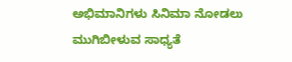ಅಭಿಮಾನಿಗಳು ಸಿನಿಮಾ ನೋಡಲು ಮುಗಿಬೀಳುವ ಸಾಧ್ಯತೆ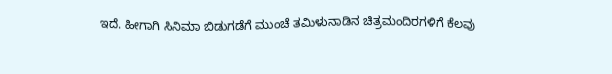ಇದೆ. ಹೀಗಾಗಿ ಸಿನಿಮಾ ಬಿಡುಗಡೆಗೆ ಮುಂಚೆ ತಮಿಳುನಾಡಿನ ಚಿತ್ರಮಂದಿರಗಳಿಗೆ ಕೆಲವು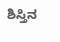ಶಿಸ್ತಿನ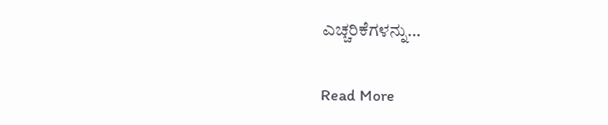ಎಚ್ಚರಿಕೆಗಳನ್ನು…

Read More